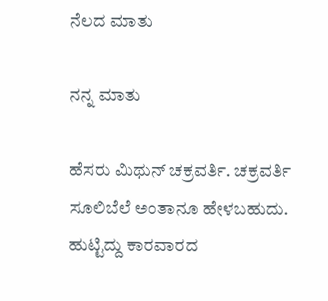ನೆಲದ ಮಾತು

ನನ್ನ ಮಾತು

ಹೆಸರು ಮಿಥುನ್ ಚಕ್ರವರ್ತಿ. ಚಕ್ರವರ್ತಿ ಸೂಲಿಬೆಲೆ ಅಂತಾನೂ ಹೇಳಬಹುದು. ಹುಟ್ಟಿದ್ದು ಕಾರವಾರದ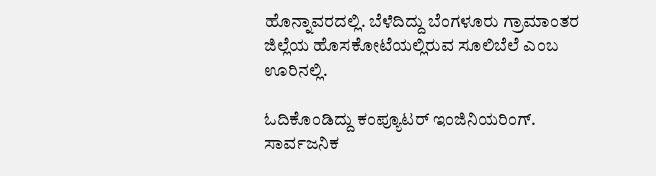ಹೊನ್ನಾವರದಲ್ಲಿ. ಬೆಳೆದಿದ್ದು ಬೆಂಗಳೂರು ಗ್ರಾಮಾಂತರ ಜಿಲ್ಲೆಯ ಹೊಸಕೋಟೆಯಲ್ಲಿರುವ ಸೂಲಿಬೆಲೆ ಎಂಬ ಊರಿನಲ್ಲಿ.

ಓದಿಕೊಂಡಿದ್ದು ಕಂಪ್ಯೂಟರ್ ಇಂಜಿನಿಯರಿಂಗ್. ಸಾರ್ವಜನಿಕ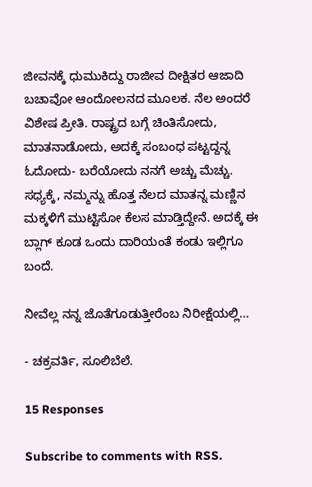ಜೀವನಕ್ಕೆ ಧುಮುಕಿದ್ದು ರಾಜೀವ ದೀಕ್ಷಿತರ ಆಜಾದಿ ಬಚಾವೋ ಆಂದೋಲನದ ಮೂಲಕ. ನೆಲ ಅಂದರೆ ವಿಶೇಷ ಪ್ರೀತಿ. ರಾಷ್ಟ್ರದ ಬಗ್ಗೆ ಚಿಂತಿಸೋದು, ಮಾತನಾಡೋದು, ಅದಕ್ಕೆ ಸಂಬಂಧ ಪಟ್ಟದ್ದನ್ನ ಓದೋದು- ಬರೆಯೋದು ನನಗೆ ಅಚ್ಚು ಮೆಚ್ಚು. ಸಧ್ಯಕ್ಕೆ, ನಮ್ಮನ್ನು ಹೊತ್ತ ನೆಲದ ಮಾತನ್ನ ಮಣ್ಣಿನ ಮಕ್ಕಳಿಗೆ ಮುಟ್ಟಿಸೋ ಕೆಲಸ ಮಾಡ್ತಿದ್ದೇನೆ. ಅದಕ್ಕೆ ಈ ಬ್ಲಾಗ್ ಕೂಡ ಒಂದು ದಾರಿಯಂತೆ ಕಂಡು ಇಲ್ಲಿಗೂ ಬಂದೆ.

ನೀವೆಲ್ಲ ನನ್ನ ಜೊತೆಗೂಡುತ್ತೀರೆಂಬ ನಿರೀಕ್ಷೆಯಲ್ಲಿ…

- ಚಕ್ರವರ್ತಿ, ಸೂಲಿಬೆಲೆ.

15 Responses

Subscribe to comments with RSS.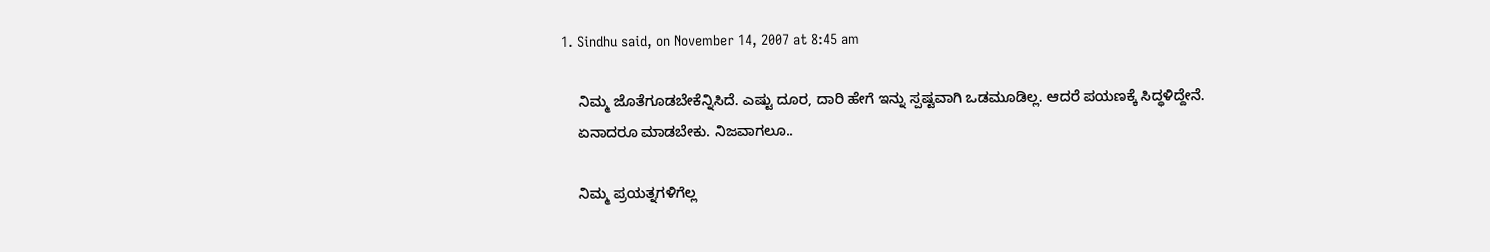1. Sindhu said, on November 14, 2007 at 8:45 am

    ನಿಮ್ಮ ಜೊತೆಗೂಡಬೇಕೆನ್ನಿಸಿದೆ. ಎಷ್ಟು ದೂರ, ದಾರಿ ಹೇಗೆ ಇನ್ನು ಸ್ಪಷ್ಟವಾಗಿ ಒಡಮೂಡಿಲ್ಲ. ಆದರೆ ಪಯಣಕ್ಕೆ ಸಿದ್ಧಳಿದ್ದೇನೆ.
    ಏನಾದರೂ ಮಾಡಬೇಕು. ನಿಜವಾಗಲೂ..

    ನಿಮ್ಮ ಪ್ರಯತ್ನಗಳಿಗೆಲ್ಲ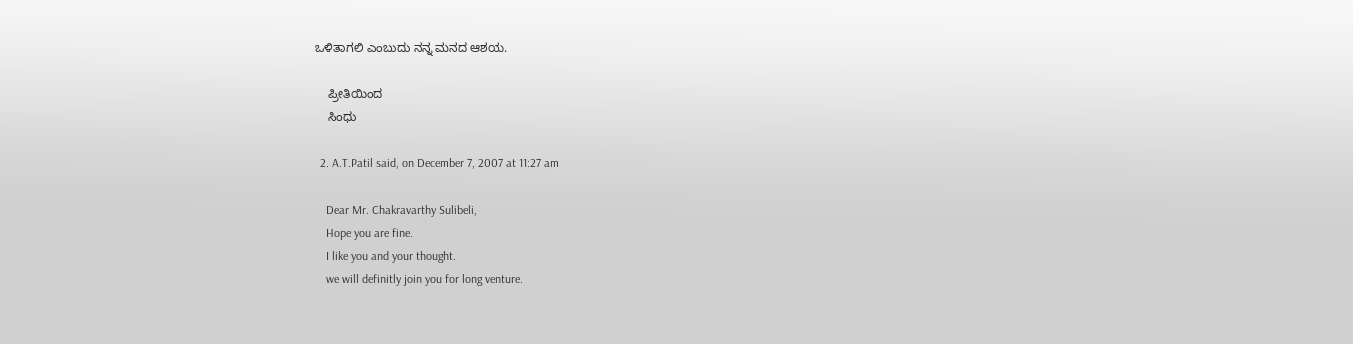ಒಳಿತಾಗಲಿ ಎಂಬುದು ನನ್ನ ಮನದ ಆಶಯ.

    ಪ್ರೀತಿಯಿಂದ
    ಸಿಂಧು

  2. A.T.Patil said, on December 7, 2007 at 11:27 am

    Dear Mr. Chakravarthy Sulibeli,
    Hope you are fine.
    I like you and your thought.
    we will definitly join you for long venture.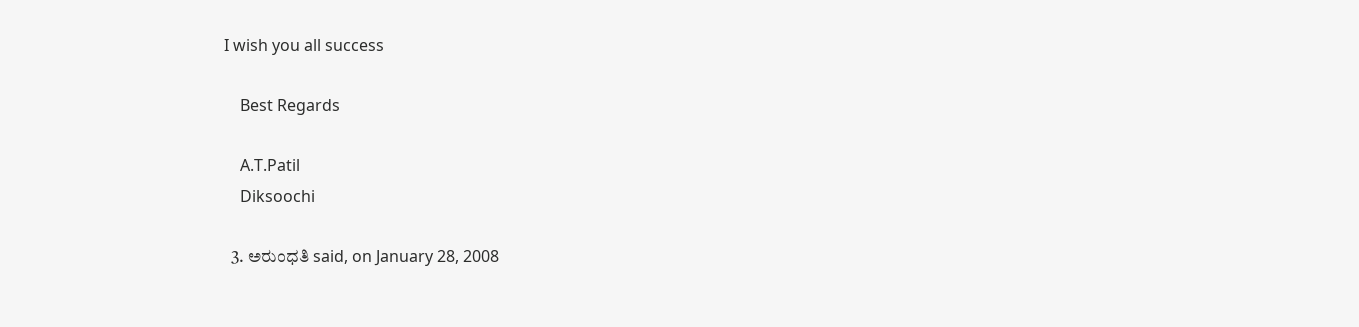I wish you all success

    Best Regards

    A.T.Patil
    Diksoochi

  3. ಅರುಂಧತಿ said, on January 28, 2008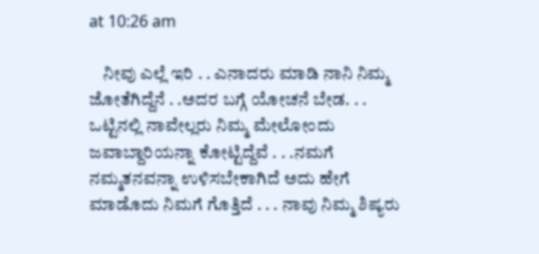at 10:26 am

    ನೀವು ಎಲ್ಲೆ ಇರಿ . . ಎನಾದರು ಮಾಡಿ ನಾನಿ ನಿಮ್ಮ ಜೋತೆಗಿದ್ದೆನೆ . .ಅದರ ಬಗ್ಗೆ ಯೋಚನೆ ಬೇಡ. . . ಒಟ್ಟಿನಲ್ಲಿ ನಾವೇಲ್ಲರು ನಿಮ್ಮ ಮೇಲೋಂದು ಜವಾಬ್ದಾರಿಯನ್ನಾ ಕೋಟ್ಟಿದ್ದೆವೆ . . .ನಮಗೆ ನಮ್ಮತನವನ್ನಾ ಉಳಿಸಬೇಕಾಗಿದೆ ಅದು ಹೇಗೆ ಮಾಡೊದು ನಿಮಗೆ ಗೊತ್ತಿದೆ . . . ನಾವು ನಿಮ್ಮ ಶಿಷ್ಯರು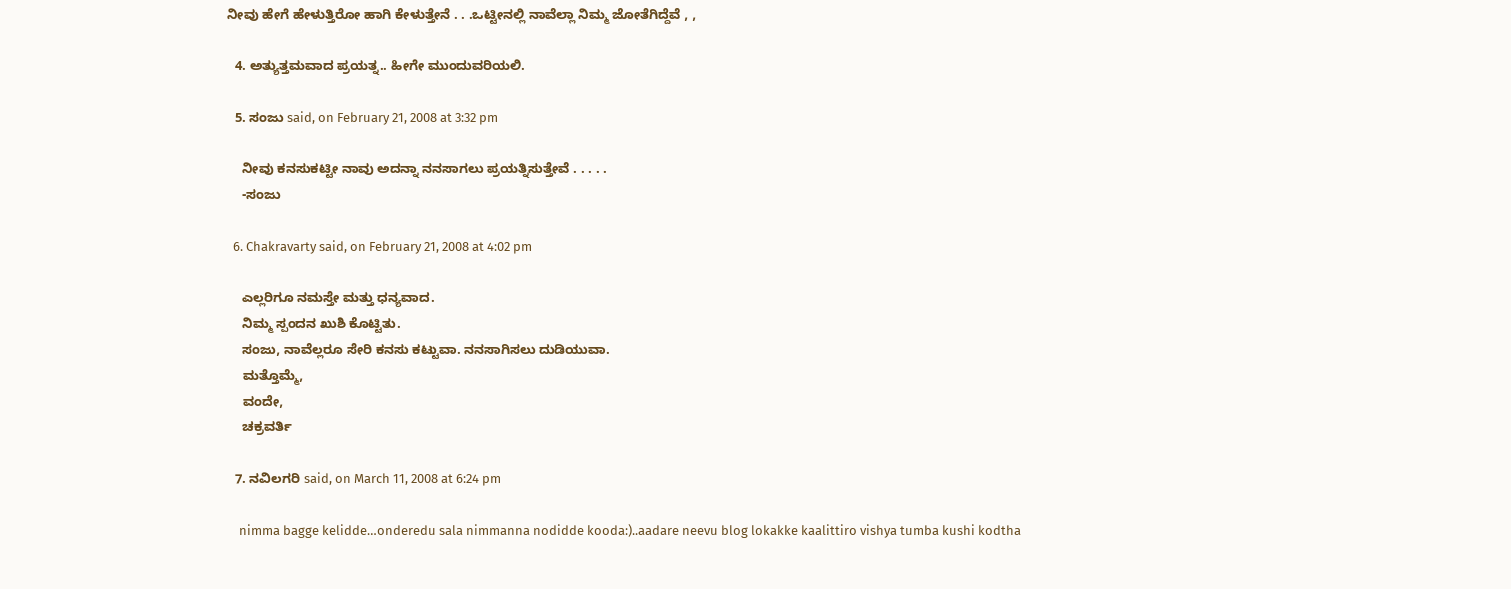ನೀವು ಹೇಗೆ ಹೇಳುತ್ತಿರೋ ಹಾಗಿ ಕೇಳುತ್ತೇನೆ . . .ಒಟ್ಟೀನಲ್ಲಿ ನಾವೆಲ್ಲಾ ನಿಮ್ಮ ಜೋತೆಗಿದ್ದೆವೆ , ,

  4. ಅತ್ಯುತ್ತಮವಾದ ಪ್ರಯತ್ನ.. ಹೀಗೇ ಮುಂದುವರಿಯಲಿ.

  5. ಸಂಜು said, on February 21, 2008 at 3:32 pm

    ನೀವು ಕನಸುಕಟ್ಟೀ ನಾವು ಅದನ್ನಾ ನನಸಾಗಲು ಪ್ರಯತ್ನಿಸುತ್ತೇವೆ . . . . .
    -ಸಂಜು

  6. Chakravarty said, on February 21, 2008 at 4:02 pm

    ಎಲ್ಲರಿಗೂ ನಮಸ್ತೇ ಮತ್ತು ಧನ್ಯವಾದ.
    ನಿಮ್ಮ ಸ್ಪಂದನ ಖುಶಿ ಕೊಟ್ಟಿತು.
    ಸಂಜು, ನಾವೆಲ್ಲರೂ ಸೇರಿ ಕನಸು ಕಟ್ಟುವಾ. ನನಸಾಗಿಸಲು ದುಡಿಯುವಾ.
    ಮತ್ತೊಮ್ಮೆ,
    ವಂದೇ,
    ಚಕ್ರವರ್ತಿ

  7. ನವಿಲಗರಿ said, on March 11, 2008 at 6:24 pm

    nimma bagge kelidde…onderedu sala nimmanna nodidde kooda:)..aadare neevu blog lokakke kaalittiro vishya tumba kushi kodtha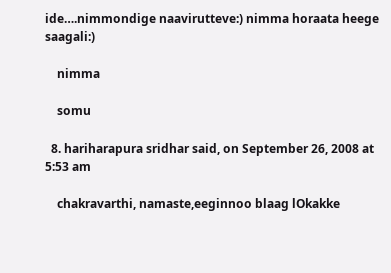ide….nimmondige naavirutteve:) nimma horaata heege saagali:)

    nimma

    somu

  8. hariharapura sridhar said, on September 26, 2008 at 5:53 am

    chakravarthi, namaste,eeginnoo blaag lOkakke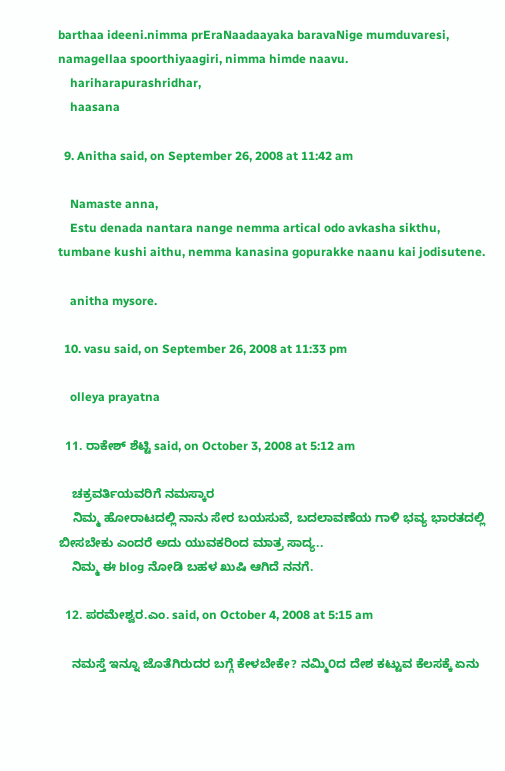barthaa ideeni.nimma prEraNaadaayaka baravaNige mumduvaresi, namagellaa spoorthiyaagiri, nimma himde naavu.
    hariharapurashridhar,
    haasana

  9. Anitha said, on September 26, 2008 at 11:42 am

    Namaste anna,
    Estu denada nantara nange nemma artical odo avkasha sikthu, tumbane kushi aithu, nemma kanasina gopurakke naanu kai jodisutene.

    anitha mysore.

  10. vasu said, on September 26, 2008 at 11:33 pm

    olleya prayatna

  11. ರಾಕೇಶ್ ಶೆಟ್ಟಿ said, on October 3, 2008 at 5:12 am

    ಚಕ್ರವರ್ತಿಯವರಿಗೆ ನಮಸ್ಕಾರ
    ನಿಮ್ಮ ಹೋರಾಟದಲ್ಲಿ ನಾನು ಸೇರ ಬಯಸುವೆ, ಬದಲಾವಣೆಯ ಗಾಳಿ ಭವ್ಯ ಭಾರತದಲ್ಲಿ ಬೀಸಬೇಕು ಎಂದರೆ ಅದು ಯುವಕರಿಂದ ಮಾತ್ರ ಸಾದ್ಯ..
    ನಿಮ್ಮ ಈ blog ನೋಡಿ ಬಹಳ ಖುಷಿ ಆಗಿದೆ ನನಗೆ.

  12. ಪರಮೇಶ್ವರ.ಎಂ. said, on October 4, 2008 at 5:15 am

    ನಮಸ್ತೆ ಇನ್ನೂ ಜೊತೆಗಿರುದರ ಬಗ್ಗೆ ಕೇಳಬೇಕೇ? ನಮ್ಮಿ೦ದ ದೇಶ ಕಟ್ಟುವ ಕೆಲಸಕ್ಕೆ ಏನು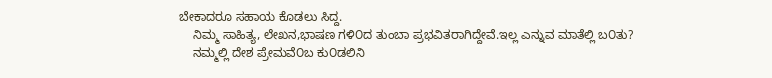ಬೇಕಾದರೂ ಸಹಾಯ ಕೊಡಲು ಸಿದ್ದ.
    ನಿಮ್ಮ ಸಾಹಿತ್ಯ, ಲೇಖನ,ಭಾಷಣ ಗಳಿ೦ದ ತುಂಬಾ ಪ್ರಭವಿತರಾಗಿದ್ದೇವೆ.ಇಲ್ಲ ಎನ್ನುವ ಮಾತೆಲ್ಲಿ ಬ೦ತು?
    ನಮ್ಮಲ್ಲಿ ದೇಶ ಪ್ರೇಮವೆ೦ಬ ಕು೦ಡಲಿನಿ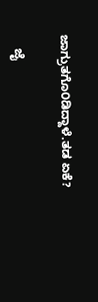ಜಾಗ್ರುತಗೊ೦ಡಿದ್ದಾಳೆ.ತಡ ಏಕೆ?

    ಜೈ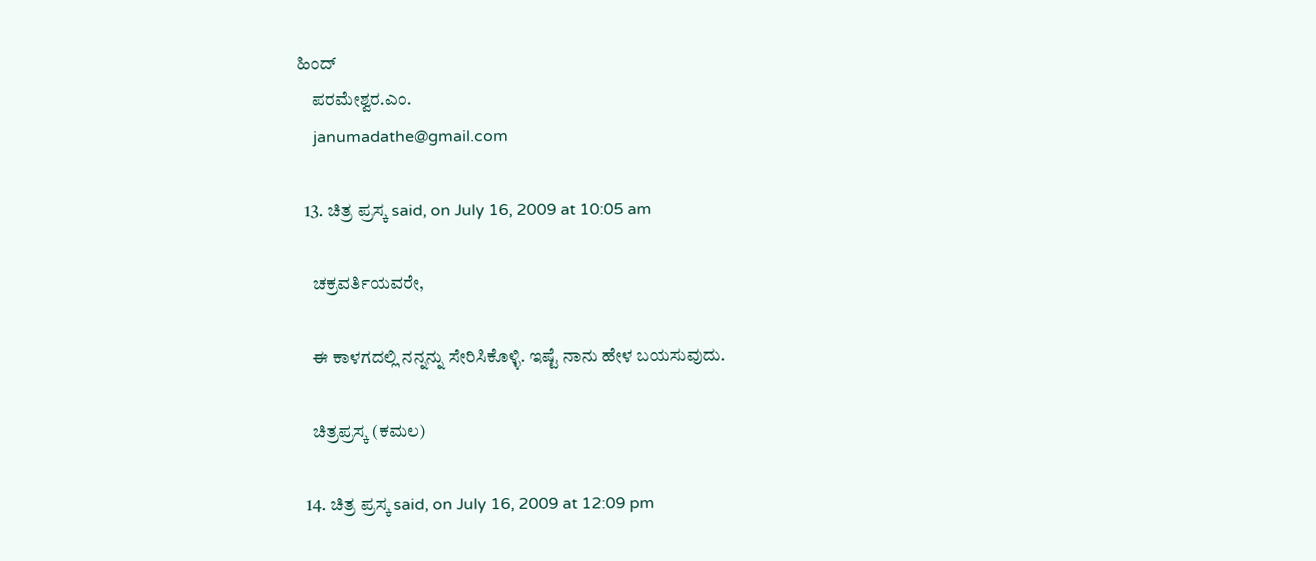ಹಿಂದ್
    ಪರಮೇಶ್ವರ.ಎಂ.
    janumadathe@gmail.com

  13. ಚಿತ್ರ ಪ್ರಸ್ಕ said, on July 16, 2009 at 10:05 am

    ಚಕ್ರವರ್ತಿಯವರೇ,

    ಈ ಕಾಳಗದಲ್ಲಿ ನನ್ನನ್ನು ಸೇರಿಸಿಕೊಳ್ಳಿ. ಇಷ್ಟೆ ನಾನು ಹೇಳ ಬಯಸುವುದು.

    ಚಿತ್ರಪ್ರಸ್ಕ (ಕಮಲ)

  14. ಚಿತ್ರ ಪ್ರಸ್ಕ said, on July 16, 2009 at 12:09 pm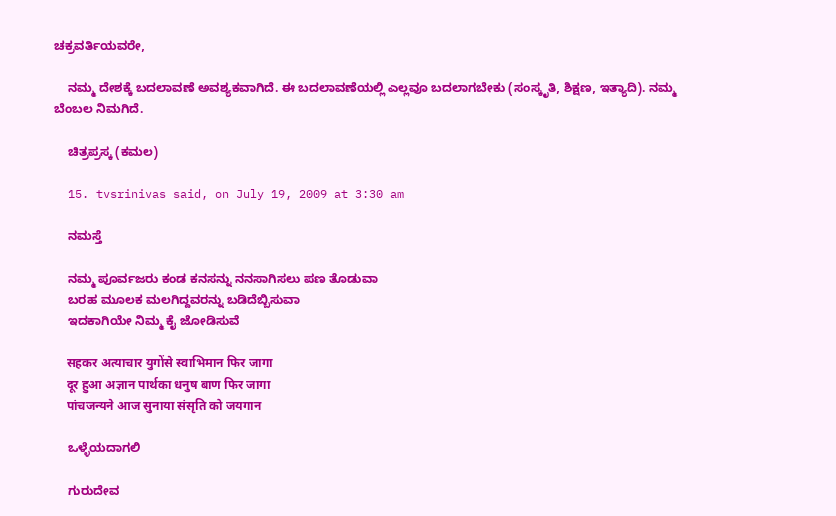ಚಕ್ರವರ್ತಿಯವರೇ,

    ನಮ್ಮ ದೇಶಕ್ಕೆ ಬದಲಾವಣೆ ಅವಶ್ಯಕವಾಗಿದೆ. ಈ ಬದಲಾವಣೆಯಲ್ಲಿ ಎಲ್ಲವೂ ಬದಲಾಗಬೇಕು (ಸಂಸ್ಕೃತಿ, ಶಿಕ್ಷಣ, ಇತ್ಯಾದಿ). ನಮ್ಮ ಬೆಂಬಲ ನಿಮಗಿದೆ.

    ಚಿತ್ರಪ್ರಸ್ಕ (ಕಮಲ)

  15. tvsrinivas said, on July 19, 2009 at 3:30 am

    ನಮಸ್ತೆ

    ನಮ್ಮ ಪೂರ್ವಜರು ಕಂಡ ಕನಸನ್ನು ನನಸಾಗಿಸಲು ಪಣ ತೊಡುವಾ
    ಬರಹ ಮೂಲಕ ಮಲಗಿದ್ದವರನ್ನು ಬಡಿದೆಬ್ಬಿಸುವಾ
    ಇದಕಾಗಿಯೇ ನಿಮ್ಮ ಕೈ ಜೋಡಿಸುವೆ

    सहकर अत्याचार युगोंसे स्वाभिमान फिर जागा
    दूर हुआ अज्ञान पार्थका धनुष बाण फिर जागा
    पांचजन्यने आज सुनाया संसृति को जयगान

    ಒಳ್ಳೆಯದಾಗಲಿ

    ಗುರುದೇವ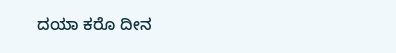ದಯಾ ಕರೊ ದೀನ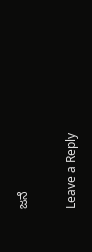ಜನೆ


Leave a Reply